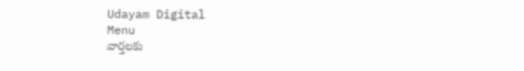Udayam Digital
Menu
వార్తలకు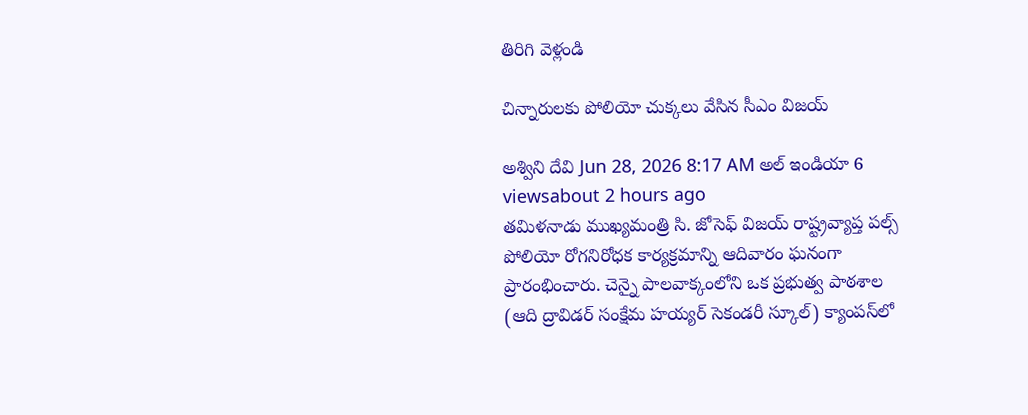తిరిగి వెళ్లండి

చిన్నారులకు పోలియో చుక్కలు వేసిన సీఎం విజయ్‌

అశ్విని దేవి Jun 28, 2026 8:17 AM అల్ ఇండియా 6 viewsabout 2 hours ago
తమిళనాడు ముఖ్యమంత్రి సి. జోసెఫ్ విజయ్ రాష్ట్రవ్యాప్త పల్స్ పోలియో రోగనిరోధక కార్యక్రమాన్ని ఆదివారం ఘనంగా ప్రారంభించారు. చెన్నై పాలవాక్కంలోని ఒక ప్రభుత్వ పాఠశాల (ఆది ద్రావిడర్ సంక్షేమ హయ్యర్ సెకండరీ స్కూల్) క్యాంపస్‌లో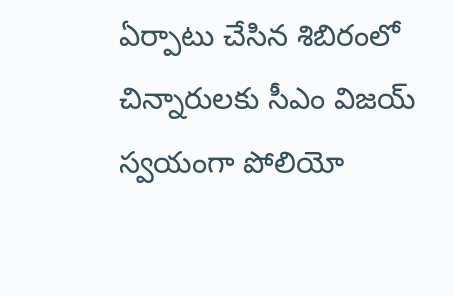ఏర్పాటు చేసిన శిబిరంలో చిన్నారులకు సీఎం విజయ్ స్వయంగా పోలియో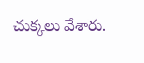చుక్కలు వేశారు.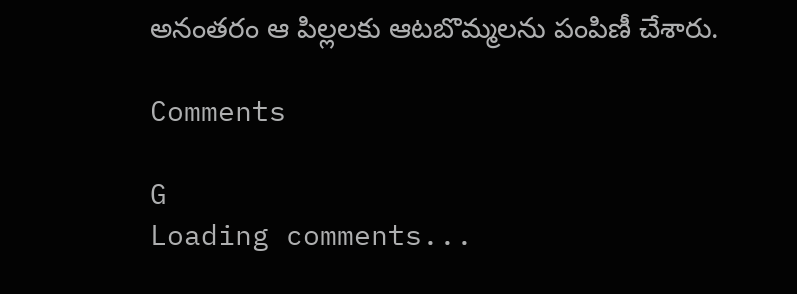అనంతరం ఆ పిల్లలకు ఆటబొమ్మలను పంపిణీ చేశారు.

Comments

G
Loading comments...